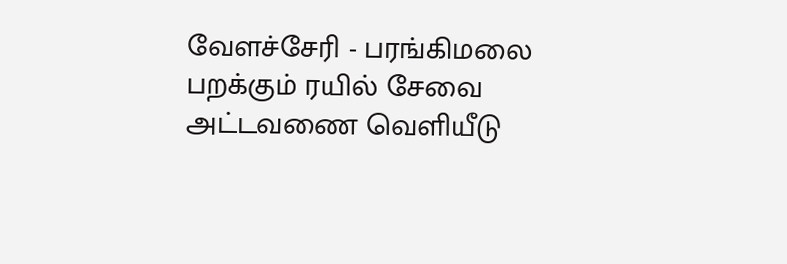வேளச்சேரி - பரங்கிமலை பறக்கும் ரயில் சேவை அட்டவணை வெளியீடு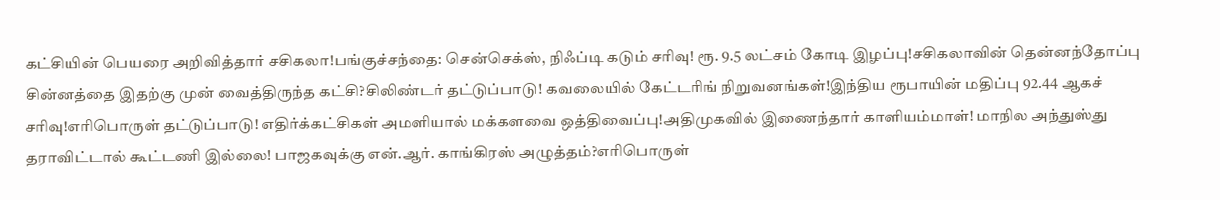கட்சியின் பெயரை அறிவித்தார் சசிகலா!பங்குச்சந்தை: சென்செக்ஸ், நிஃப்டி கடும் சரிவு! ரூ. 9.5 லட்சம் கோடி இழப்பு!சசிகலாவின் தென்னந்தோப்பு சின்னத்தை இதற்கு முன் வைத்திருந்த கட்சி?சிலிண்டர் தட்டுப்பாடு! கவலையில் கேட்டரிங் நிறுவனங்கள்!இந்திய ரூபாயின் மதிப்பு 92.44 ஆகச் சரிவு!எரிபொருள் தட்டுப்பாடு! எதிர்க்கட்சிகள் அமளியால் மக்களவை ஒத்திவைப்பு!அதிமுகவில் இணைந்தார் காளியம்மாள்! மாநில அந்துஸ்து தராவிட்டால் கூட்டணி இல்லை! பாஜகவுக்கு என்.ஆர். காங்கிரஸ் அழுத்தம்?எரிபொருள்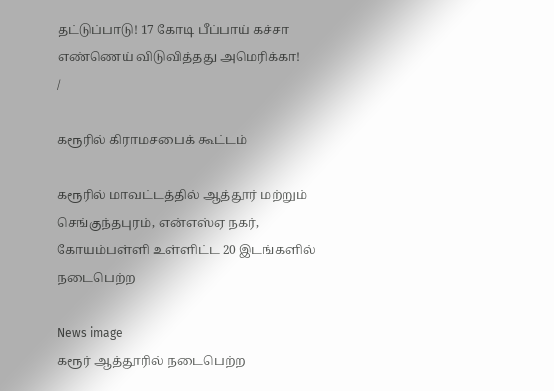தட்டுப்பாடு! 17 கோடி பீப்பாய் கச்சா எண்ணெய் விடுவித்தது அமெரிக்கா!
/

கரூரில் கிராமசபைக் கூட்டம்

கரூரில் மாவட்டத்தில் ஆத்தூர் மற்றும் செங்குந்தபுரம், என்எஸ்ஏ நகர், கோயம்பள்ளி உள்ளிட்ட 20 இடங்களில் நடைபெற்ற

News image
கரூர் ஆத்தூரில் நடைபெற்ற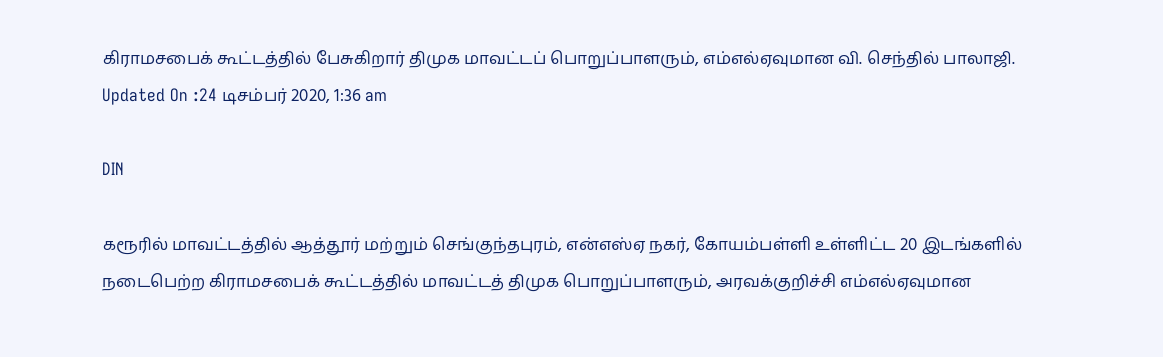கிராமசபைக் கூட்டத்தில் பேசுகிறார் திமுக மாவட்டப் பொறுப்பாளரும், எம்எல்ஏவுமான வி. செந்தில் பாலாஜி.
Updated On :24 டிசம்பர் 2020, 1:36 am

DIN

கரூரில் மாவட்டத்தில் ஆத்தூர் மற்றும் செங்குந்தபுரம், என்எஸ்ஏ நகர், கோயம்பள்ளி உள்ளிட்ட 20 இடங்களில் நடைபெற்ற கிராமசபைக் கூட்டத்தில் மாவட்டத் திமுக பொறுப்பாளரும், அரவக்குறிச்சி எம்எல்ஏவுமான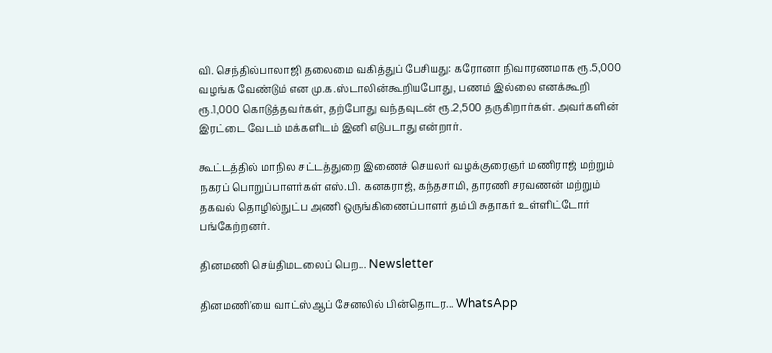வி. செந்தில்பாலாஜி தலைமை வகித்துப் பேசியது: கரோனா நிவாரணமாக ரூ.5,000 வழங்க வேண்டும் என மு.க.ஸ்டாலின்கூறியபோது, பணம் இல்லை எனக்கூறி ரூ.1,000 கொடுத்தவர்கள், தற்போது வந்தவுடன் ரூ.2,500 தருகிறார்கள். அவர்களின் இரட்டை வேடம் மக்களிடம் இனி எடுபடாது என்றார்.

கூட்டத்தில் மாநில சட்டத்துறை இணைச் செயலர் வழக்குரைஞர் மணிராஜ் மற்றும் நகரப் பொறுப்பாளர்கள் எஸ்.பி. கனகராஜ், கந்தசாமி, தாரணி சரவணன் மற்றும் தகவல் தொழில்நுட்ப அணி ஒருங்கிணைப்பாளர் தம்பி சுதாகர் உள்ளிட்டோர் பங்கேற்றனர்.

தினமணி செய்திமடலைப் பெற... Newsletter

தினமணி'யை வாட்ஸ்ஆப் சேனலில் பின்தொடர... WhatsApp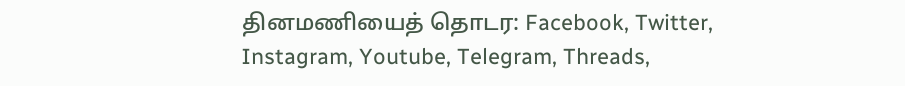தினமணியைத் தொடர: Facebook, Twitter, Instagram, Youtube, Telegram, Threads,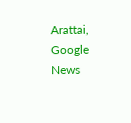Arattai, Google News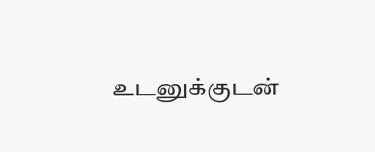உடனுக்குடன்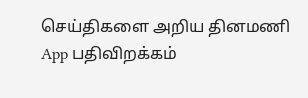செய்திகளை அறிய தினமணி App பதிவிறக்கம்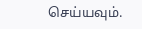செய்யவும்.